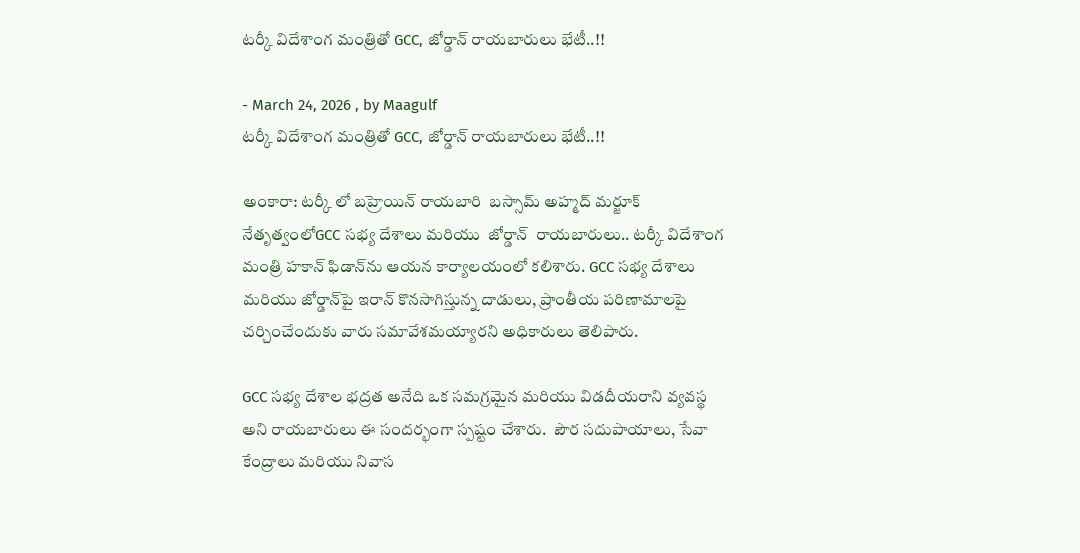టర్కీ విదేశాంగ మంత్రితో GCC, జోర్డాన్ రాయబారులు భేటీ..!!

- March 24, 2026 , by Maagulf
టర్కీ విదేశాంగ మంత్రితో GCC, జోర్డాన్ రాయబారులు భేటీ..!!

అంకారా: టర్కీ లో బహ్రెయిన్ రాయబారి  బస్సామ్ అహ్మద్ మర్జూక్ నేతృత్వంలోGCC సభ్య దేశాలు మరియు  జోర్డాన్‌  రాయబారులు.. టర్కీ విదేశాంగ మంత్రి హకాన్ ఫిడాన్‌ను ఆయన కార్యాలయంలో కలిశారు. GCC సభ్య దేశాలు మరియు జోర్డాన్‌పై ఇరాన్ కొనసాగిస్తున్న దాడులు, ప్రాంతీయ పరిణామాలపై చర్చించేందుకు వారు సమావేశమయ్యారని అధికారులు తెలిపారు.

GCC సభ్య దేశాల భద్రత అనేది ఒక సమగ్రమైన మరియు విడదీయరాని వ్యవస్థ అని రాయబారులు ఈ సందర్భంగా స్పష్టం చేశారు.  పౌర సదుపాయాలు, సేవా కేంద్రాలు మరియు నివాస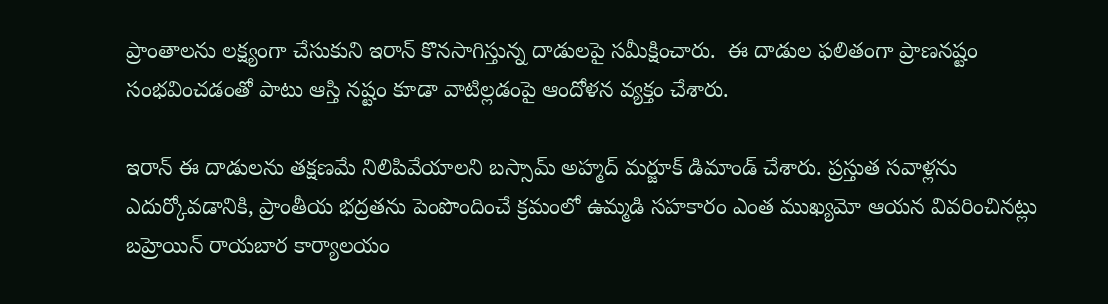ప్రాంతాలను లక్ష్యంగా చేసుకుని ఇరాన్ కొనసాగిస్తున్న దాడులపై సమీక్షించారు.  ఈ దాడుల ఫలితంగా ప్రాణనష్టం సంభవించడంతో పాటు ఆస్తి నష్టం కూడా వాటిల్లడంపై ఆందోళన వ్యక్తం చేశారు.

ఇరాన్ ఈ దాడులను తక్షణమే నిలిపివేయాలని బస్సామ్ అహ్మద్ మర్జూక్ డిమాండ్ చేశారు. ప్రస్తుత సవాళ్లను ఎదుర్కోవడానికి, ప్రాంతీయ భద్రతను పెంపొందించే క్రమంలో ఉమ్మడి సహకారం ఎంత ముఖ్యమో ఆయన వివరించినట్లు బహ్రెయిన్ రాయబార కార్యాలయం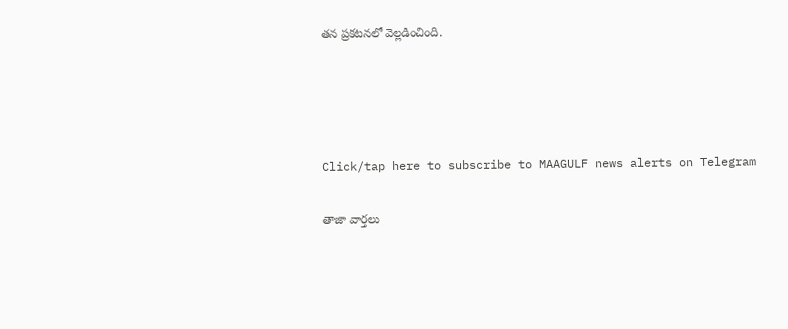తన ప్రకటనలో వెల్లడించింది.




Click/tap here to subscribe to MAAGULF news alerts on Telegram

తాజా వార్తలు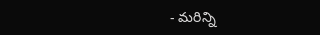- మరిన్ని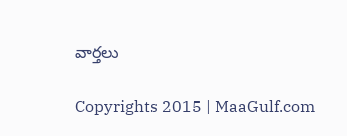వార్తలు

Copyrights 2015 | MaaGulf.com